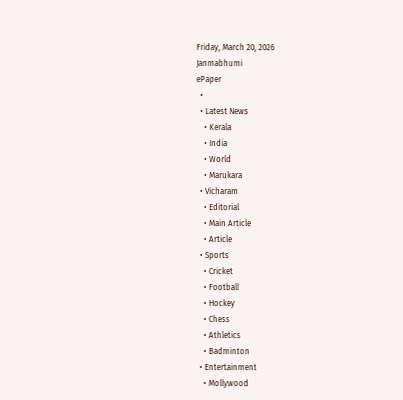Friday, March 20, 2026
Janmabhumi
ePaper
  •
  • Latest News
    • Kerala
    • India
    • World
    • Marukara
  • Vicharam
    • Editorial
    • Main Article
    • Article
  • Sports
    • Cricket
    • Football
    • Hockey
    • Chess
    • Athletics
    • Badminton
  • Entertainment
    • Mollywood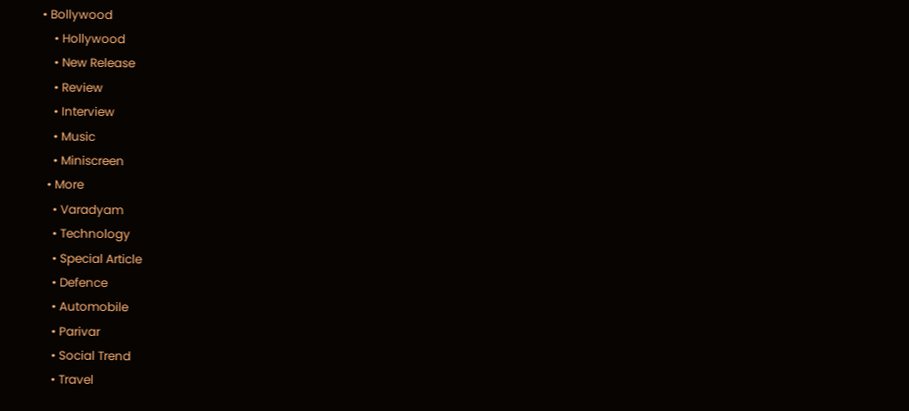• Bollywood
    • Hollywood
    • New Release
    • Review
    • Interview
    • Music
    • Miniscreen
  • More
    • Varadyam
    • Technology
    • Special Article
    • Defence
    • Automobile
    • Parivar
    • Social Trend
    • Travel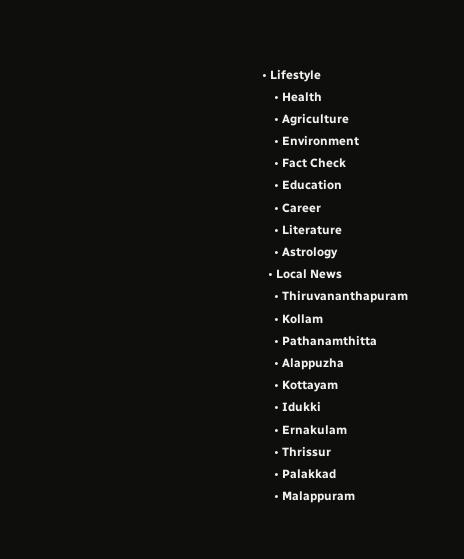• Lifestyle
    • Health
    • Agriculture
    • Environment
    • Fact Check
    • Education
    • Career
    • Literature
    • Astrology
  • Local News
    • Thiruvananthapuram
    • Kollam
    • Pathanamthitta
    • Alappuzha
    • Kottayam
    • Idukki
    • Ernakulam
    • Thrissur
    • Palakkad
    • Malappuram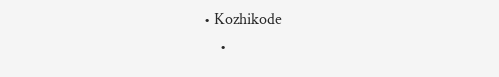• Kozhikode
    •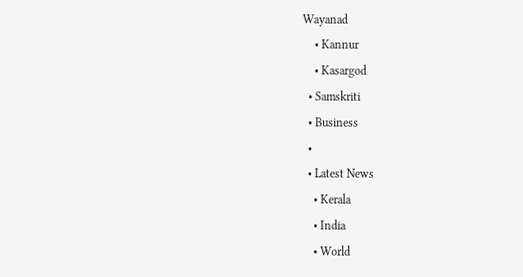Wayanad
    • Kannur
    • Kasargod
  • Samskriti
  • Business
  •
  • Latest News
    • Kerala
    • India
    • World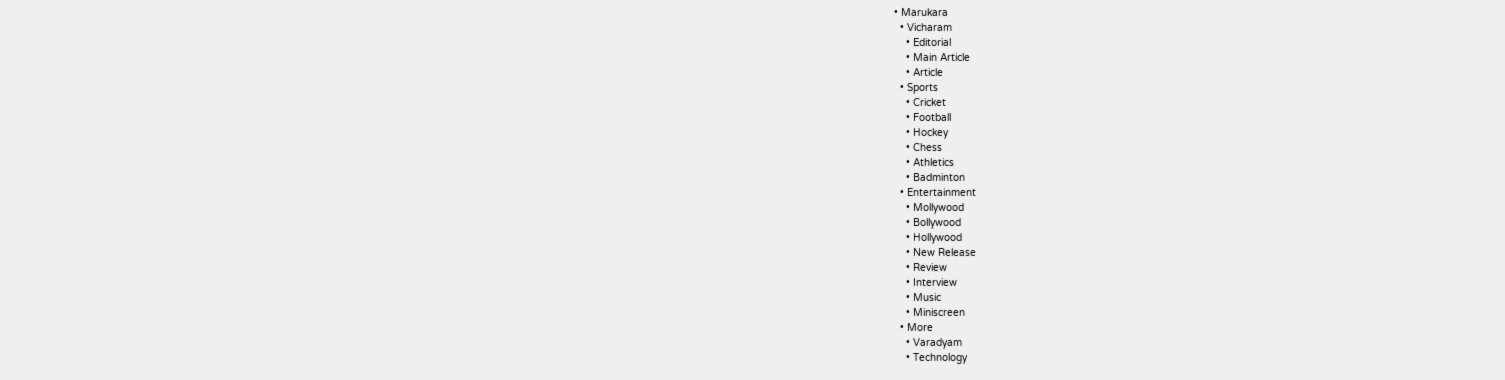• Marukara
  • Vicharam
    • Editorial
    • Main Article
    • Article
  • Sports
    • Cricket
    • Football
    • Hockey
    • Chess
    • Athletics
    • Badminton
  • Entertainment
    • Mollywood
    • Bollywood
    • Hollywood
    • New Release
    • Review
    • Interview
    • Music
    • Miniscreen
  • More
    • Varadyam
    • Technology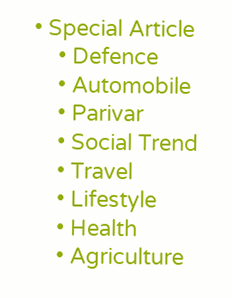• Special Article
    • Defence
    • Automobile
    • Parivar
    • Social Trend
    • Travel
    • Lifestyle
    • Health
    • Agriculture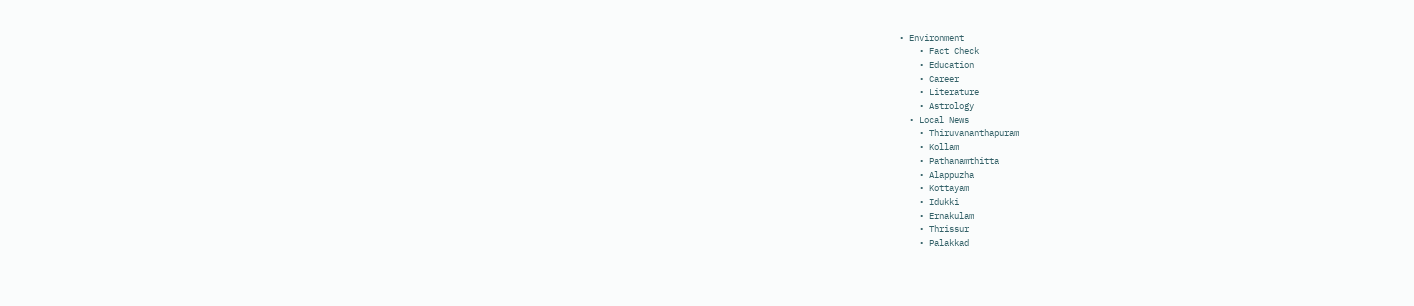• Environment
    • Fact Check
    • Education
    • Career
    • Literature
    • Astrology
  • Local News
    • Thiruvananthapuram
    • Kollam
    • Pathanamthitta
    • Alappuzha
    • Kottayam
    • Idukki
    • Ernakulam
    • Thrissur
    • Palakkad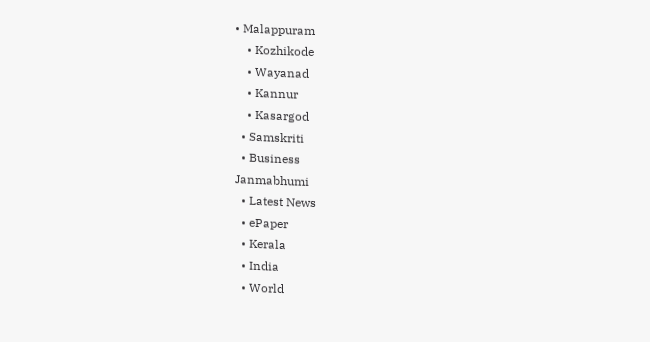• Malappuram
    • Kozhikode
    • Wayanad
    • Kannur
    • Kasargod
  • Samskriti
  • Business
Janmabhumi
  • Latest News
  • ePaper
  • Kerala
  • India
  • World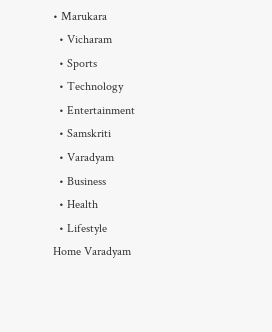• Marukara
  • Vicharam
  • Sports
  • Technology
  • Entertainment
  • Samskriti
  • Varadyam
  • Business
  • Health
  • Lifestyle
Home Varadyam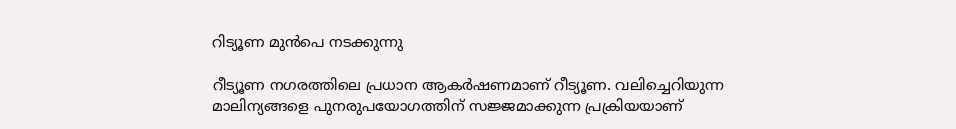റിട്യൂണ മുന്‍പെ നടക്കുന്നു

റീട്യൂണ നഗരത്തിലെ പ്രധാന ആകര്‍ഷണമാണ് റീട്യൂണ. വലിച്ചെറിയുന്ന മാലിന്യങ്ങളെ പുനരുപയോഗത്തിന് സജ്ജമാക്കുന്ന പ്രക്രിയയാണ്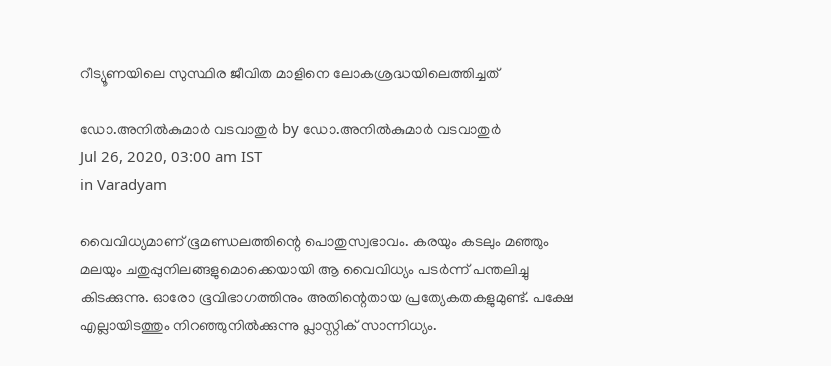റീട്യൂണയിലെ സുസ്ഥിര ജീവിത മാളിനെ ലോകശ്രദ്ധയിലെത്തിച്ചത്

ഡോ.അനില്‍കുമാര്‍ വടവാതുര്‍ by ഡോ.അനില്‍കുമാര്‍ വടവാതുര്‍
Jul 26, 2020, 03:00 am IST
in Varadyam

വൈവിധ്യമാണ് ഭൂമണ്ഡലത്തിന്റെ പൊതുസ്വഭാവം. കരയും കടലും മഞ്ഞും മലയും ചതുപ്പുനിലങ്ങളുമൊക്കെയായി ആ വൈവിധ്യം പടര്‍ന്ന് പന്തലിച്ചു കിടക്കുന്നു. ഓരോ ഭൂവിഭാഗത്തിനും അതിന്റെതായ പ്രത്യേകതകളുമുണ്ട്. പക്ഷേ എല്ലായിടത്തും നിറഞ്ഞുനില്‍ക്കുന്നു പ്ലാസ്റ്റിക് സാന്നിധ്യം.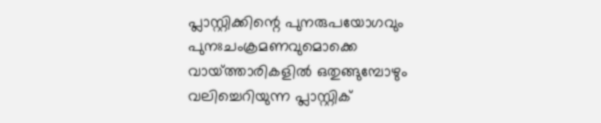പ്ലാസ്റ്റിക്കിന്റെ പുനരുപയോഗവും പുനഃചംക്രമണവുമൊക്കെ വായ്‌ത്താരികളില്‍ ഒതുങ്ങുമ്പോഴും വലിച്ചെറിയുന്ന പ്ലാസ്റ്റിക്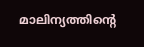മാലിന്യത്തിന്റെ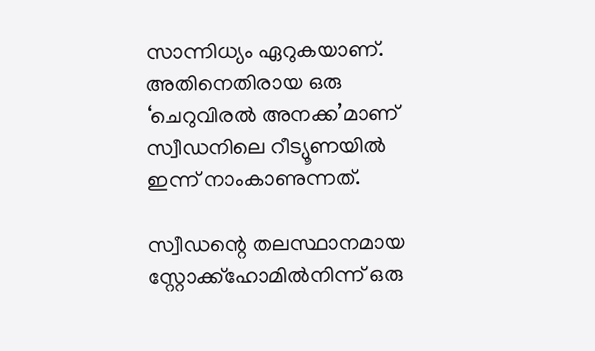സാന്നിധ്യം ഏറുകയാണ്. അതിനെതിരായ ഒരു ‘ചെറുവിരല്‍ അനക്ക’മാണ് സ്വീഡനിലെ റീട്യൂണയില്‍ ഇന്ന് നാംകാണുന്നത്.

സ്വീഡന്റെ തലസ്ഥാനമായ സ്റ്റോക്ക്‌ഹോമില്‍നിന്ന് ഒരു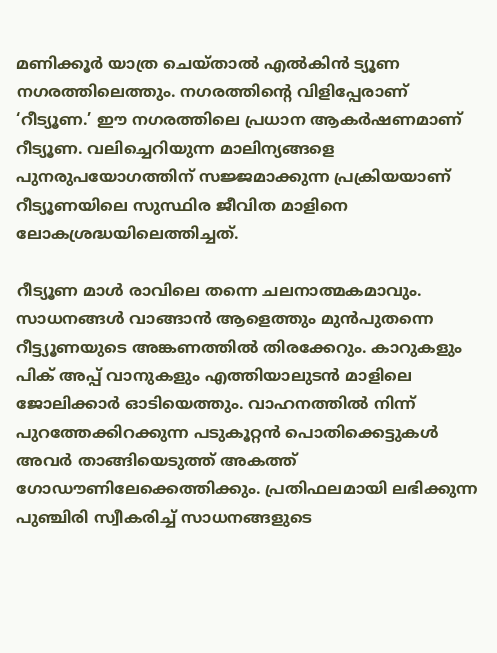മണിക്കൂര്‍ യാത്ര ചെയ്താല്‍ എല്‍കിന്‍ ട്യൂണ നഗരത്തിലെത്തും. നഗരത്തിന്റെ വിളിപ്പേരാണ് ‘റീട്യൂണ.’ ഈ നഗരത്തിലെ പ്രധാന ആകര്‍ഷണമാണ് റീട്യൂണ. വലിച്ചെറിയുന്ന മാലിന്യങ്ങളെ പുനരുപയോഗത്തിന് സജ്ജമാക്കുന്ന പ്രക്രിയയാണ് റീട്യൂണയിലെ സുസ്ഥിര ജീവിത മാളിനെ ലോകശ്രദ്ധയിലെത്തിച്ചത്.

റീട്യൂണ മാള്‍ രാവിലെ തന്നെ ചലനാത്മകമാവും. സാധനങ്ങള്‍ വാങ്ങാന്‍ ആളെത്തും മുന്‍പുതന്നെ  റീട്ട്യൂണയുടെ അങ്കണത്തില്‍ തിരക്കേറും. കാറുകളും പിക് അപ്പ് വാനുകളും എത്തിയാലുടന്‍ മാളിലെ ജോലിക്കാര്‍ ഓടിയെത്തും. വാഹനത്തില്‍ നിന്ന് പുറത്തേക്കിറക്കുന്ന പടുകൂറ്റന്‍ പൊതിക്കെട്ടുകള്‍ അവര്‍ താങ്ങിയെടുത്ത് അകത്ത് ഗോഡൗണിലേക്കെത്തിക്കും. പ്രതിഫലമായി ലഭിക്കുന്ന പുഞ്ചിരി സ്വീകരിച്ച് സാധനങ്ങളുടെ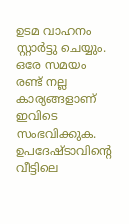ഉടമ വാഹനം സ്റ്റാര്‍ട്ടു ചെയ്യും. ഒരേ സമയം രണ്ട് നല്ല കാര്യങ്ങളാണ് ഇവിടെ സംഭവിക്കുക. ഉപദേഷ്ടാവിന്റെ വീട്ടിലെ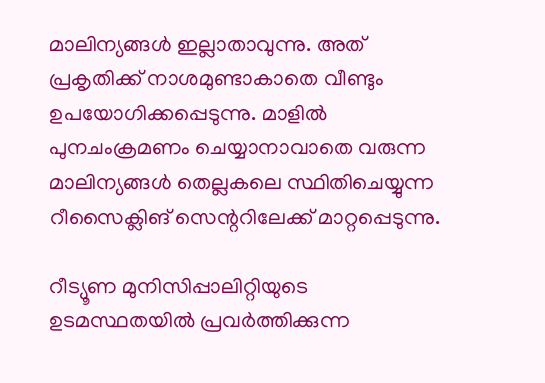മാലിന്യങ്ങള്‍ ഇല്ലാതാവുന്നു. അത് പ്രകൃതിക്ക് നാശമുണ്ടാകാതെ വീണ്ടും ഉപയോഗിക്കപ്പെടുന്നു. മാളില്‍ പുനചംക്രമണം ചെയ്യാനാവാതെ വരുന്ന മാലിന്യങ്ങള്‍ തെല്ലകലെ സ്ഥിതിചെയ്യുന്ന റീസൈക്ലിങ് സെന്ററിലേക്ക് മാറ്റപ്പെടുന്നു.

റീട്യൂണ മുനിസിപ്പാലിറ്റിയുടെ ഉടമസ്ഥതയില്‍ പ്രവര്‍ത്തിക്കുന്ന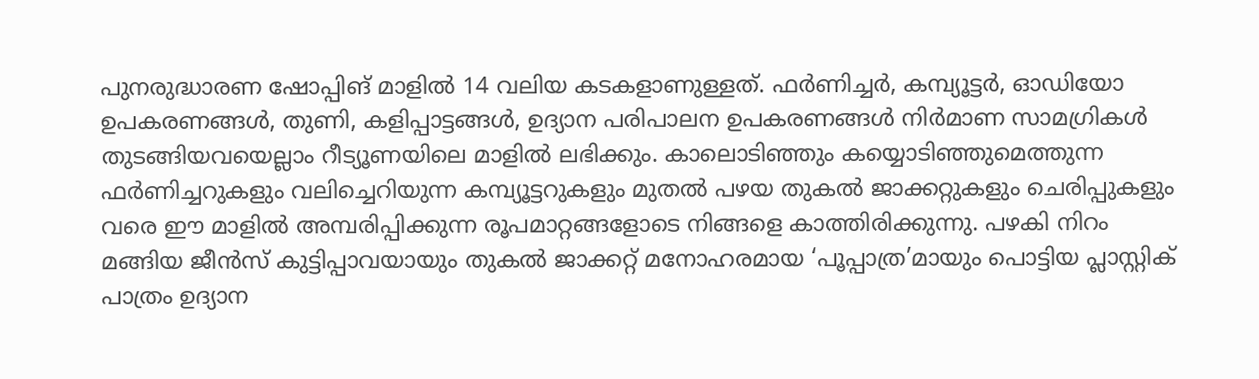പുനരുദ്ധാരണ ഷോപ്പിങ് മാളില്‍ 14 വലിയ കടകളാണുള്ളത്. ഫര്‍ണിച്ചര്‍, കമ്പ്യൂട്ടര്‍, ഓഡിയോ ഉപകരണങ്ങള്‍, തുണി, കളിപ്പാട്ടങ്ങള്‍, ഉദ്യാന പരിപാലന ഉപകരണങ്ങള്‍ നിര്‍മാണ സാമഗ്രികള്‍ തുടങ്ങിയവയെല്ലാം റീട്യൂണയിലെ മാളില്‍ ലഭിക്കും. കാലൊടിഞ്ഞും കയ്യൊടിഞ്ഞുമെത്തുന്ന ഫര്‍ണിച്ചറുകളും വലിച്ചെറിയുന്ന കമ്പ്യൂട്ടറുകളും മുതല്‍ പഴയ തുകല്‍ ജാക്കറ്റുകളും ചെരിപ്പുകളും വരെ ഈ മാളില്‍ അമ്പരിപ്പിക്കുന്ന രൂപമാറ്റങ്ങളോടെ നിങ്ങളെ കാത്തിരിക്കുന്നു. പഴകി നിറം മങ്ങിയ ജീന്‍സ് കുട്ടിപ്പാവയായും തുകല്‍ ജാക്കറ്റ് മനോഹരമായ ‘പൂപ്പാത്ര’മായും പൊട്ടിയ പ്ലാസ്റ്റിക് പാത്രം ഉദ്യാന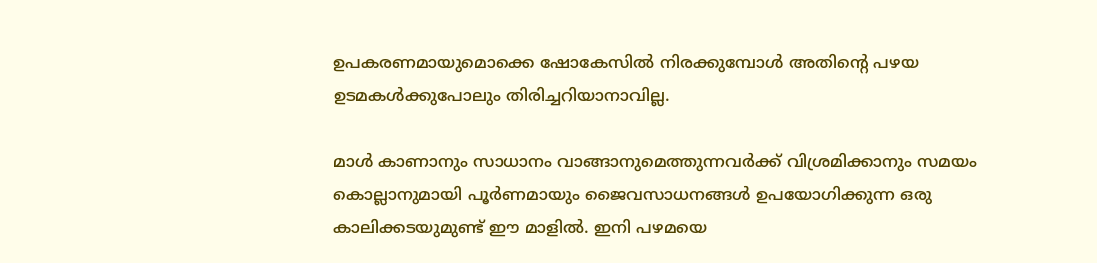ഉപകരണമായുമൊക്കെ ഷോകേസില്‍ നിരക്കുമ്പോള്‍ അതിന്റെ പഴയ ഉടമകള്‍ക്കുപോലും തിരിച്ചറിയാനാവില്ല.

മാള്‍ കാണാനും സാധാനം വാങ്ങാനുമെത്തുന്നവര്‍ക്ക് വിശ്രമിക്കാനും സമയം കൊല്ലാനുമായി പൂര്‍ണമായും ജൈവസാധനങ്ങള്‍ ഉപയോഗിക്കുന്ന ഒരു കാലിക്കടയുമുണ്ട് ഈ മാളില്‍. ഇനി പഴമയെ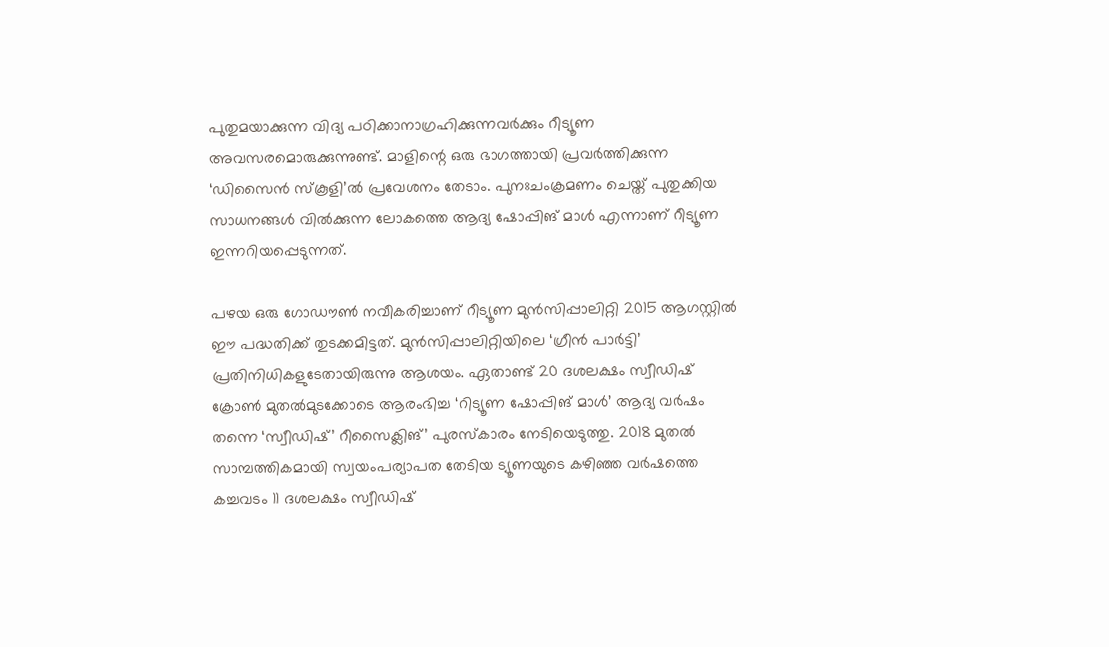പുതുമയാക്കുന്ന വിദ്യ പഠിക്കാനാഗ്രഹിക്കുന്നവര്‍ക്കും റീട്യൂണ അവസരമൊരുക്കുന്നുണ്ട്. മാളിന്റെ ഒരു ഭാഗത്തായി പ്രവര്‍ത്തിക്കുന്ന ‘ഡിസൈന്‍ സ്‌കൂളി’ല്‍ പ്രവേശനം തേടാം. പുനഃചംക്രമണം ചെയ്ത് പുതുക്കിയ സാധനങ്ങള്‍ വില്‍ക്കുന്ന ലോകത്തെ ആദ്യ ഷോപ്പിങ് മാള്‍ എന്നാണ് റീട്യൂണ ഇന്നറിയപ്പെടുന്നത്.

പഴയ ഒരു ഗോഡൗണ്‍ നവീകരിച്ചാണ് റീട്യൂണ മുന്‍സിപ്പാലിറ്റി 2015 ആഗസ്റ്റില്‍ ഈ പദ്ധതിക്ക് തുടക്കമിട്ടത്. മുന്‍സിപ്പാലിറ്റിയിലെ ‘ഗ്രീന്‍ പാര്‍ട്ടി’ പ്രതിനിധികളുടേതായിരുന്നു ആശയം. ഏതാണ്ട് 20 ദശലക്ഷം സ്വീഡിഷ് ക്രോണ്‍ മുതല്‍മുടക്കോടെ ആരംഭിച്ച ‘റിട്യൂണ ഷോപ്പിങ് മാള്‍’ ആദ്യ വര്‍ഷം തന്നെ ‘സ്വീഡിഷ്’ റീസൈക്ലിങ്’ പുരസ്‌കാരം നേടിയെടുത്തു. 2018 മുതല്‍ സാമ്പത്തികമായി സ്വയംപര്യാപത തേടിയ ട്യൂണയുടെ കഴിഞ്ഞ വര്‍ഷത്തെ കച്ചവടം 11 ദശലക്ഷം സ്വീഡിഷ്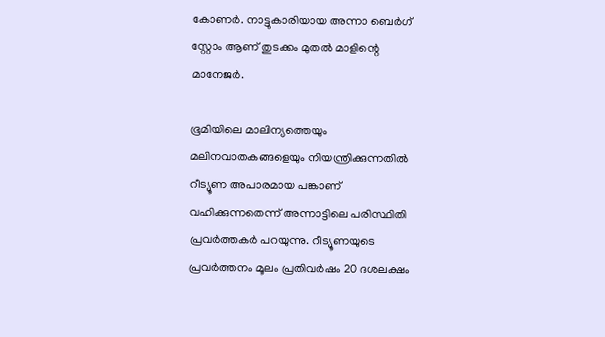കോണര്‍. നാട്ടുകാരിയായ അന്നാ ബെര്‍ഗ് സ്റ്റോം ആണ് തുടക്കം മുതല്‍ മാളിന്റെ മാനേജര്‍.

ഭൂമിയിലെ മാലിന്യത്തെയും മലിനവാതകങ്ങളെയും നിയന്ത്രിക്കുന്നതില്‍ റീട്യൂണ അപാരമായ പങ്കാണ് വഹിക്കുന്നതെന്ന് അന്നാട്ടിലെ പരിസ്ഥിതി പ്രവര്‍ത്തകര്‍ പറയുന്നു. റീട്യൂണയുടെ പ്രവര്‍ത്തനം മൂലം പ്രതിവര്‍ഷം 20 ദശലക്ഷം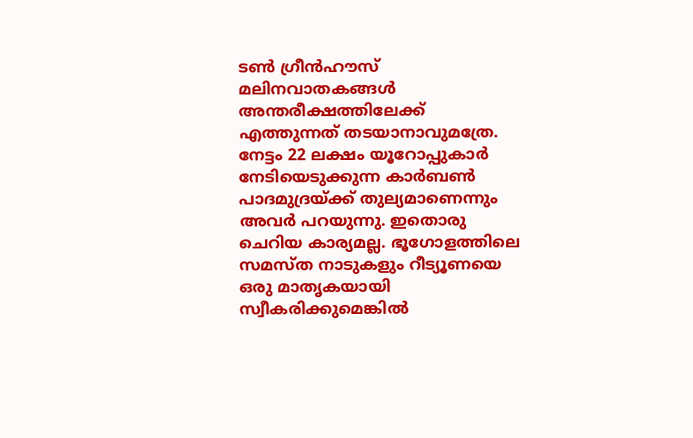ടണ്‍ ഗ്രീന്‍ഹൗസ് മലിനവാതകങ്ങള്‍ അന്തരീക്ഷത്തിലേക്ക് എത്തുന്നത് തടയാനാവുമത്രേ. നേട്ടം 22 ലക്ഷം യൂറോപ്പുകാര്‍ നേടിയെടുക്കുന്ന കാര്‍ബണ്‍ പാദമുദ്രയ്‌ക്ക് തുല്യമാണെന്നും അവര്‍ പറയുന്നു. ഇതൊരു ചെറിയ കാര്യമല്ല. ഭൂഗോളത്തിലെ സമസ്ത നാടുകളും റീട്യൂണയെ ഒരു മാതൃകയായി സ്വീകരിക്കുമെങ്കില്‍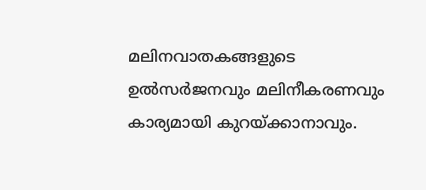മലിനവാതകങ്ങളുടെ ഉല്‍സര്‍ജനവും മലിനീകരണവും കാര്യമായി കുറയ്‌ക്കാനാവും.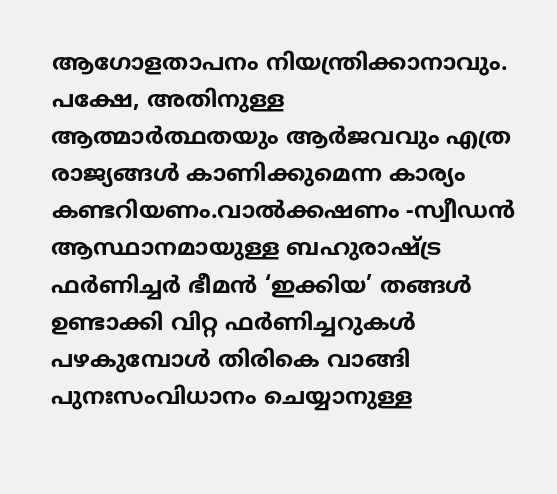ആഗോളതാപനം നിയന്ത്രിക്കാനാവും. പക്ഷേ, അതിനുള്ള ആത്മാര്‍ത്ഥതയും ആര്‍ജവവും എത്ര രാജ്യങ്ങള്‍ കാണിക്കുമെന്ന കാര്യം കണ്ടറിയണം.വാല്‍ക്കഷണം -സ്വീഡന്‍ ആസ്ഥാനമായുള്ള ബഹുരാഷ്‌ട്ര ഫര്‍ണിച്ചര്‍ ഭീമന്‍ ‘ഇക്കിയ’ തങ്ങള്‍ ഉണ്ടാക്കി വിറ്റ ഫര്‍ണിച്ചറുകള്‍ പഴകുമ്പോള്‍ തിരികെ വാങ്ങി പുനഃസംവിധാനം ചെയ്യാനുള്ള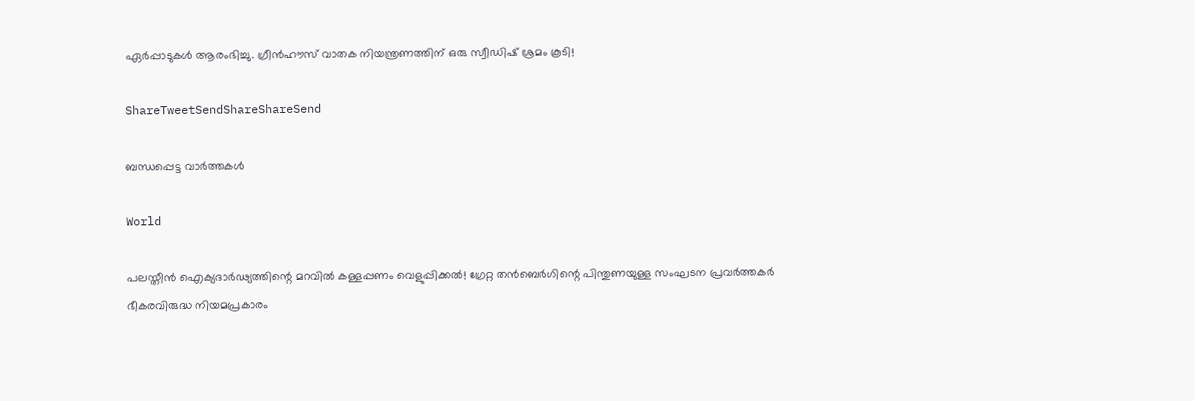ഏര്‍പ്പാടുകള്‍ ആരംഭിച്ചു. ഗ്രീന്‍ഹൗസ് വാതക നിയന്ത്രണത്തിന് ഒരു സ്വീഡിഷ് ശ്രമം കൂടി!

ShareTweetSendShareShareSend

ബന്ധപ്പെട്ട വാര്‍ത്തകള്‍

World

പലസ്തീൻ ഐക്യദാർഢ്യത്തിന്റെ മറവിൽ കള്ളപ്പണം വെളുപ്പിക്കൽ! ഗ്രേറ്റ തന്‍ബെര്‍ഗിന്റെ പിന്തുണയുള്ള സംഘടന പ്രവർത്തകർ ഭീകരവിരുദ്ധ നിയമപ്രകാരം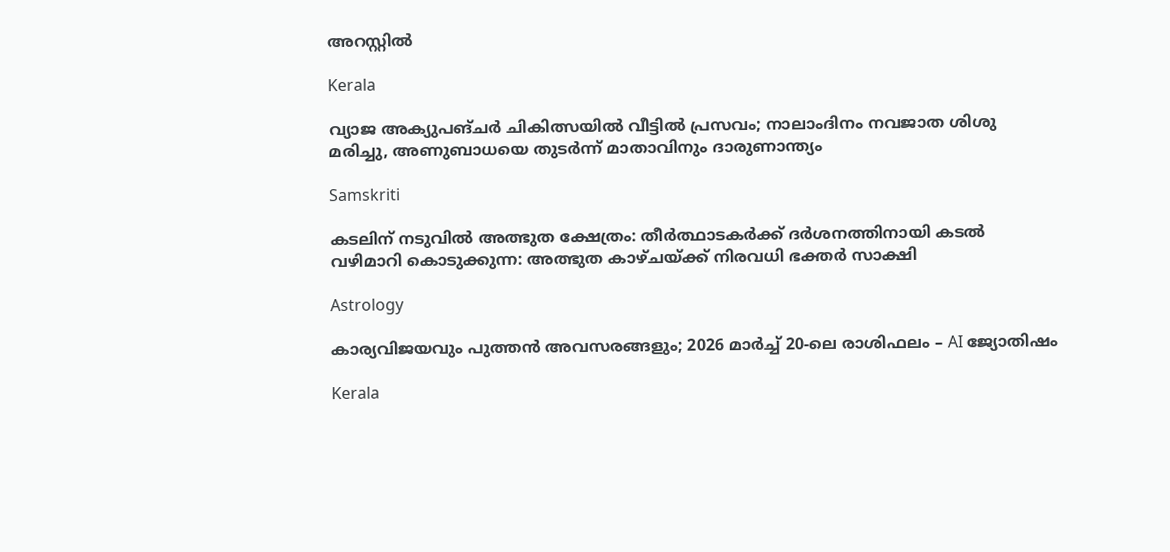അറസ്റ്റിൽ

Kerala

വ്യാജ അക്യുപങ്ചർ ചികിത്സയിൽ വീട്ടിൽ പ്രസവം; നാലാംദിനം നവജാത ശിശു മരിച്ചു, അണുബാധയെ തുടർന്ന് മാതാവിനും ദാരുണാന്ത്യം

Samskriti

കടലിന് നടുവില്‍ അത്ഭുത ക്ഷേത്രം: തീര്‍ത്ഥാടകര്‍ക്ക് ദര്‍ശനത്തിനായി കടല്‍ വഴിമാറി കൊടുക്കുന്ന: അത്ഭുത കാഴ്ചയ്‌ക്ക് നിരവധി ഭക്തര്‍ സാക്ഷി

Astrology

കാര്യവിജയവും പുത്തൻ അവസരങ്ങളും; 2026 മാർച്ച് 20-ലെ രാശിഫലം – AI ജ്യോതിഷം

Kerala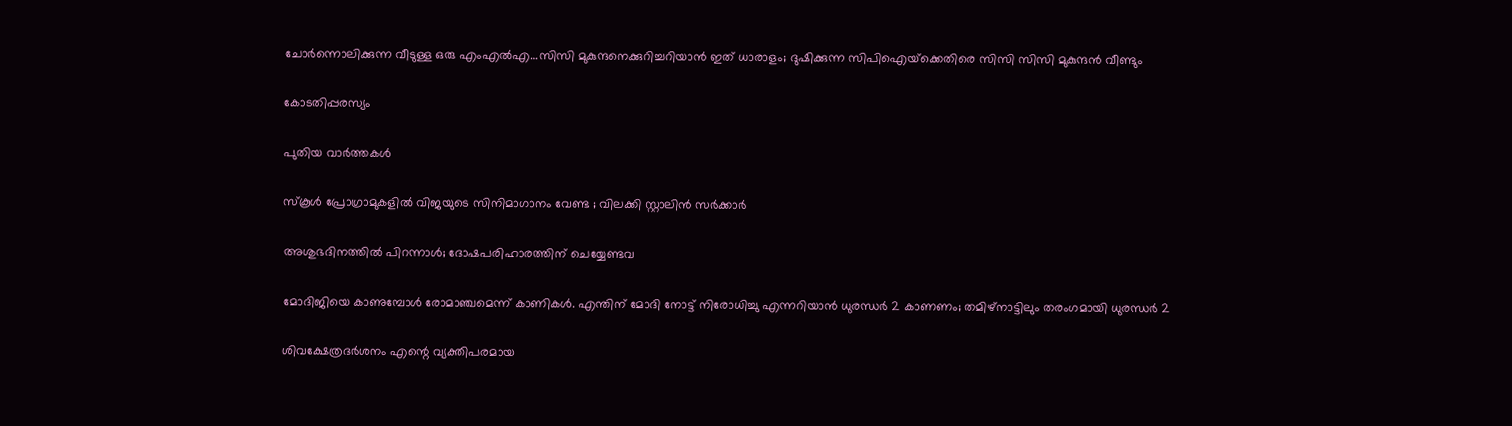ചോര്‍ന്നൊലിക്കുന്ന വീടുള്ള ഒരു എംഎല്‍എ…സിസി മുകുന്ദനെക്കുറിച്ചറിയാന്‍ ഇത് ധാരാളം; ദുഷിക്കുന്ന സിപിഐയ്‌ക്കെതിരെ സിസി സിസി മുകുന്ദന്‍ വീണ്ടും

കോടതിപ്പരസ്യം

പുതിയ വാര്‍ത്തകള്‍

സ്കൂൾ പ്രോഗ്രാമുകളിൽ വിജയുടെ സിനിമാഗാനം വേണ്ട ; വിലക്കി സ്റ്റാലിൻ സർക്കാർ

അശുഭദിനത്തിൽ പിറന്നാൾ; ദോഷപരിഹാരത്തിന് ചെയ്യേണ്ടവ

മോദിജിയെ കാണുമ്പോള്‍ രോമാഞ്ചമെന്ന് കാണികള്‍. എന്തിന് മോദി നോട്ട് നിരോധിച്ചു എന്നറിയാന്‍ ധുരന്ധര്‍ 2 കാണണം; തമിഴ്നാട്ടിലും തരംഗമായി ധുരന്ധര്‍ 2

ശിവക്ഷേത്രദർശനം എന്റെ വ്യക്തിപരമായ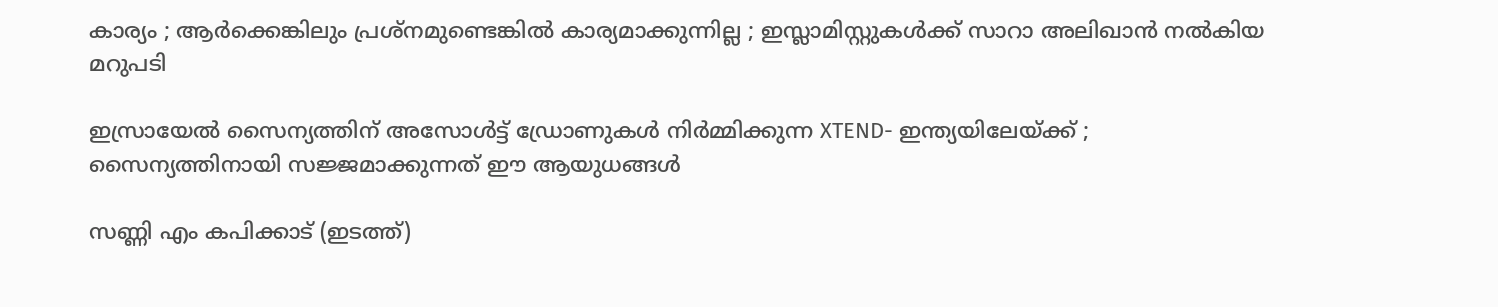കാര്യം ; ആർക്കെങ്കിലും പ്രശ്‌നമുണ്ടെങ്കിൽ കാര്യമാക്കുന്നില്ല ; ഇസ്ലാമിസ്റ്റുകൾക്ക് സാറാ അലിഖാൻ നൽകിയ മറുപടി

ഇസ്രായേൽ സൈന്യത്തിന് അസോൾട്ട് ഡ്രോണുകൾ നിർമ്മിക്കുന്ന XTEND- ഇന്ത്യയിലേയ്‌ക്ക് ; സൈന്യത്തിനായി സജ്ജമാക്കുന്നത് ഈ ആയുധങ്ങൾ

സണ്ണി എം കപിക്കാട് (ഇടത്ത്)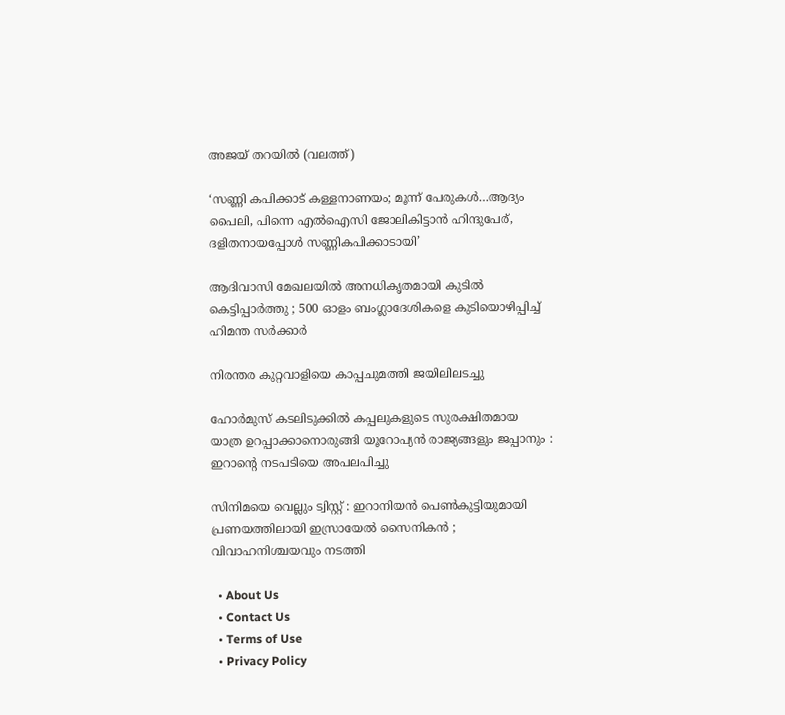അജയ് തറയില്‍ (വലത്ത്)

‘സണ്ണി കപിക്കാട് കള്ളനാണയം; മൂന്ന് പേരുകള്‍…ആദ്യം പൈലി, പിന്നെ എല്‍ഐസി ജോലികിട്ടാന്‍ ഹിന്ദുപേര്, ദളിതനായപ്പോള്‍ സണ്ണികപിക്കാടായി’

ആദിവാസി മേഖലയിൽ അനധികൃതമായി കുടിൽ കെട്ടിപ്പാർത്തു ; 500 ഓളം ബംഗ്ലാദേശികളെ കുടിയൊഴിപ്പിച്ച് ഹിമന്ത സർക്കാർ

നിരന്തര കുറ്റവാളിയെ കാപ്പചുമത്തി ജയിലിലടച്ചു

ഹോർമുസ് കടലിടുക്കിൽ കപ്പലുകളുടെ സുരക്ഷിതമായ യാത്ര ഉറപ്പാക്കാനൊരുങ്ങി യൂറോപ്യൻ രാജ്യങ്ങളും ജപ്പാനും : ഇറാന്റെ നടപടിയെ അപലപിച്ചു

സിനിമയെ വെല്ലും ട്വിസ്റ്റ് : ഇറാനിയൻ പെൺകുട്ടിയുമായി പ്രണയത്തിലായി ഇസ്രായേൽ സൈനികൻ ; വിവാഹനിശ്ചയവും നടത്തി

  • About Us
  • Contact Us
  • Terms of Use
  • Privacy Policy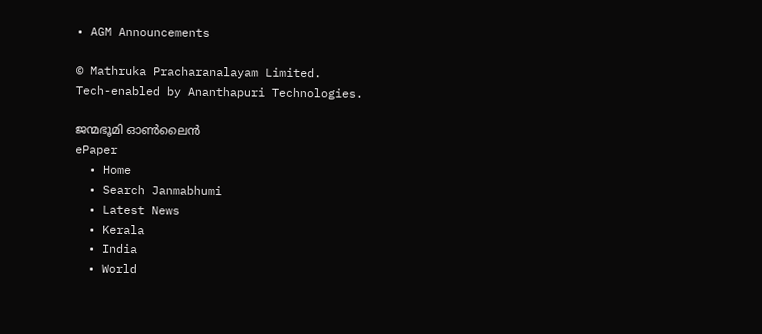• AGM Announcements

© Mathruka Pracharanalayam Limited.
Tech-enabled by Ananthapuri Technologies.

ജന്മഭൂമി ഓണ്‍ലൈന്‍
ePaper
  • Home
  • Search Janmabhumi
  • Latest News
  • Kerala
  • India
  • World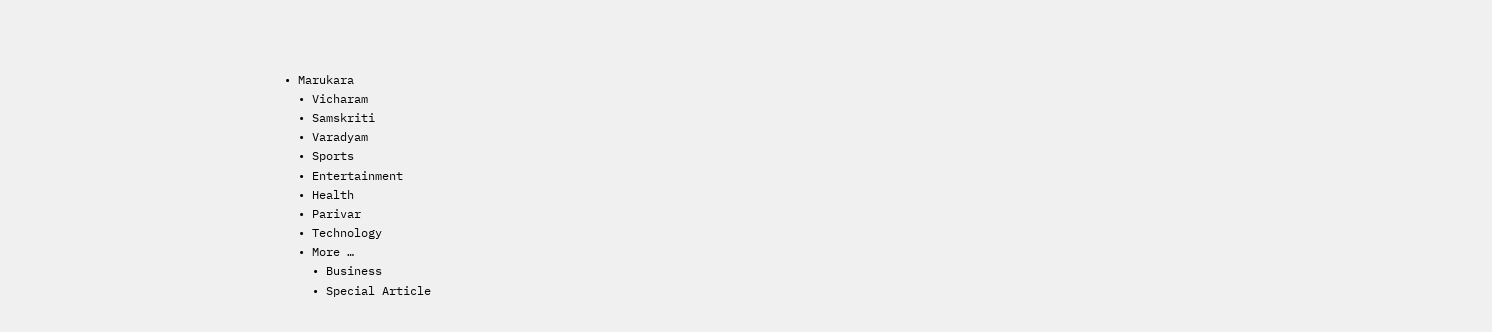• Marukara
  • Vicharam
  • Samskriti
  • Varadyam
  • Sports
  • Entertainment
  • Health
  • Parivar
  • Technology
  • More …
    • Business
    • Special Article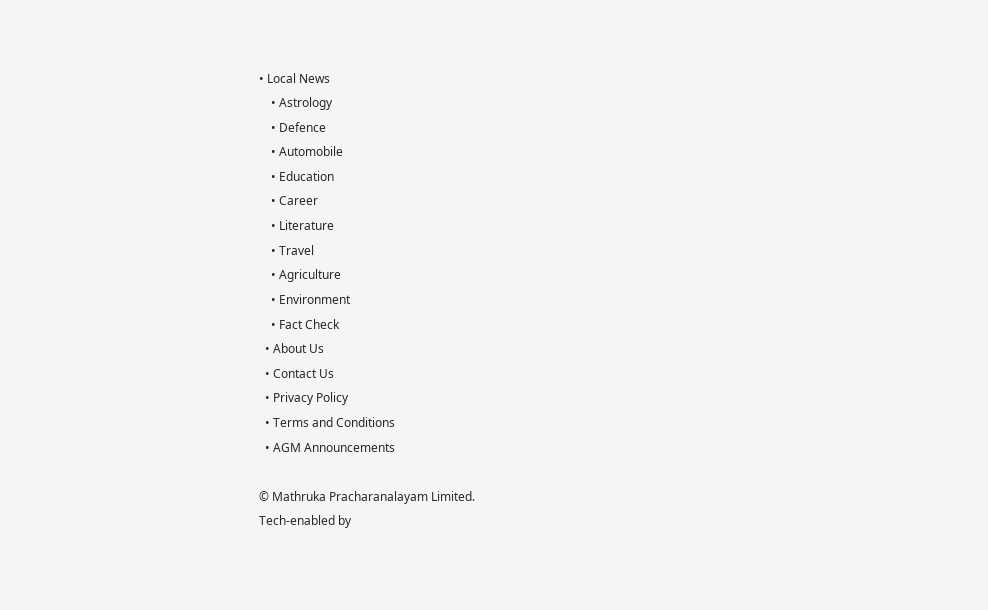• Local News
    • Astrology
    • Defence
    • Automobile
    • Education
    • Career
    • Literature
    • Travel
    • Agriculture
    • Environment
    • Fact Check
  • About Us
  • Contact Us
  • Privacy Policy
  • Terms and Conditions
  • AGM Announcements

© Mathruka Pracharanalayam Limited.
Tech-enabled by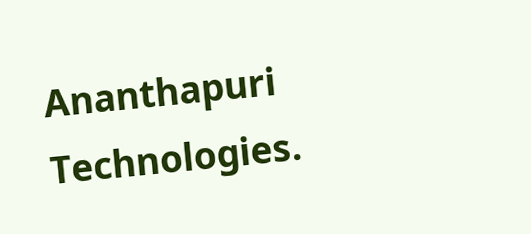Ananthapuri Technologies.